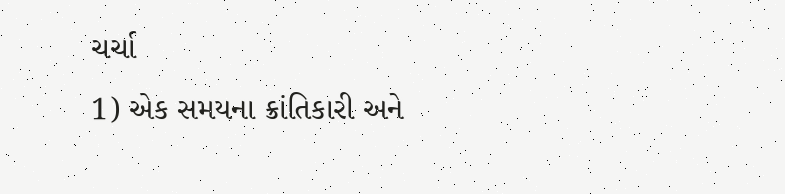ચર્ચા
1) એક સમયના ક્રાંતિકારી અને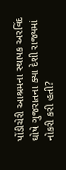પોંડીચેરી આશ્રમના સ્થાપક અરવિંદ ઘોષે ગુજરાતના ક્યા દેશી રાજ્યમાં નોકરી કરી હતી?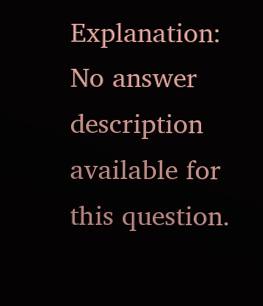Explanation:
No answer description available for this question.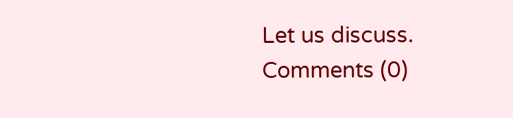Let us discuss.
Comments (0)